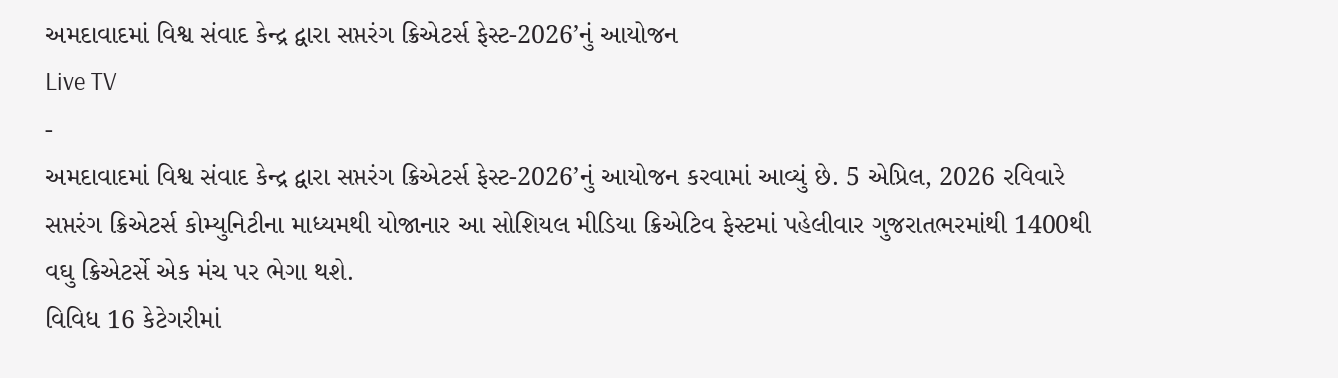અમદાવાદમાં વિશ્વ સંવાદ કેન્દ્ર દ્વારા સપ્તરંગ ક્રિએટર્સ ફેસ્ટ-2026’નું આયોજન
Live TV
-
અમદાવાદમાં વિશ્વ સંવાદ કેન્દ્ર દ્વારા સપ્તરંગ ક્રિએટર્સ ફેસ્ટ-2026’નું આયોજન કરવામાં આવ્યું છે. 5 એપ્રિલ, 2026 રવિવારે સપ્તરંગ ક્રિએટર્સ કોમ્યુનિટીના માધ્યમથી યોજાનાર આ સોશિયલ મીડિયા ક્રિએટિવ ફેસ્ટમાં પહેલીવાર ગુજરાતભરમાંથી 1400થી વઘુ ક્રિએટર્સે એક મંચ પર ભેગા થશે.
વિવિધ 16 કેટેગરીમાં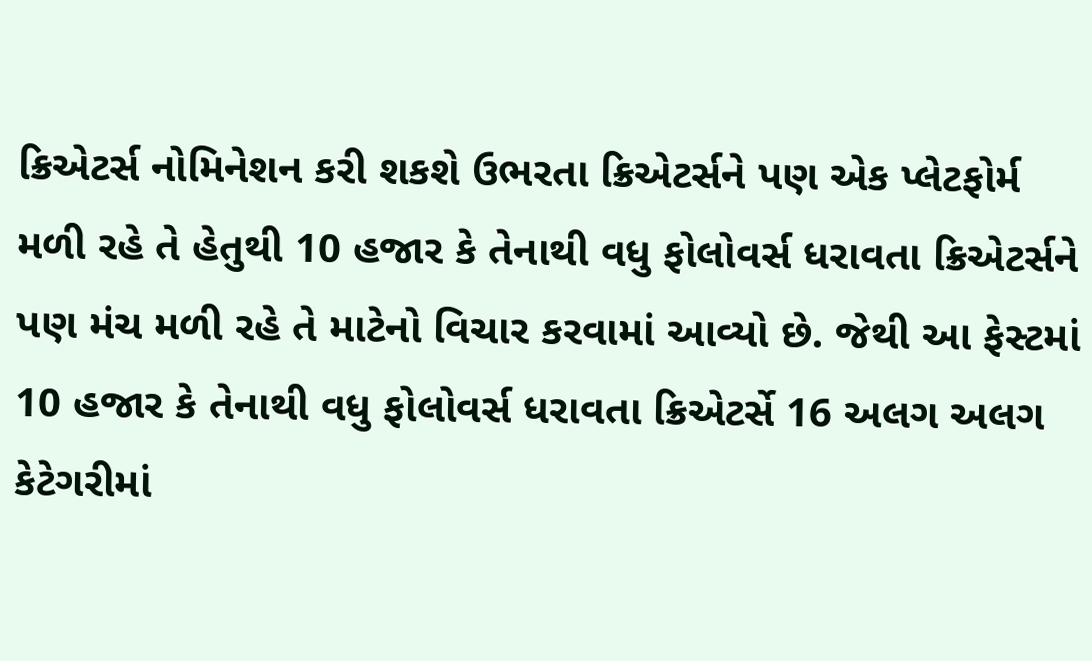ક્રિએટર્સ નોમિનેશન કરી શકશે ઉભરતા ક્રિએટર્સને પણ એક પ્લેટફોર્મ મળી રહે તે હેતુથી 10 હજાર કે તેનાથી વધુ ફોલોવર્સ ધરાવતા ક્રિએટર્સને પણ મંચ મળી રહે તે માટેનો વિચાર કરવામાં આવ્યો છે. જેથી આ ફેસ્ટમાં 10 હજાર કે તેનાથી વધુ ફોલોવર્સ ધરાવતા ક્રિએટર્સે 16 અલગ અલગ કેટેગરીમાં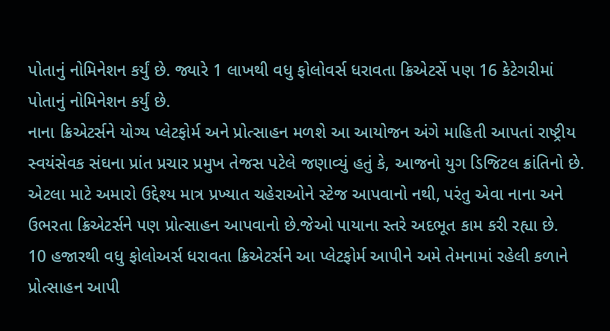પોતાનું નોમિનેશન કર્યું છે. જ્યારે 1 લાખથી વધુ ફોલોવર્સ ધરાવતા ક્રિએટર્સે પણ 16 કેટેગરીમાં પોતાનું નોમિનેશન કર્યું છે.
નાના ક્રિએટર્સને યોગ્ય પ્લેટફોર્મ અને પ્રોત્સાહન મળશે આ આયોજન અંગે માહિતી આપતાં રાષ્ટ્રીય સ્વયંસેવક સંઘના પ્રાંત પ્રચાર પ્રમુખ તેજસ પટેલે જણાવ્યું હતું કે, આજનો યુગ ડિજિટલ ક્રાંતિનો છે. એટલા માટે અમારો ઉદ્દેશ્ય માત્ર પ્રખ્યાત ચહેરાઓને સ્ટેજ આપવાનો નથી, પરંતુ એવા નાના અને ઉભરતા ક્રિએટર્સને પણ પ્રોત્સાહન આપવાનો છે.જેઓ પાયાના સ્તરે અદભૂત કામ કરી રહ્યા છે.
10 હજારથી વધુ ફોલોઅર્સ ધરાવતા ક્રિએટર્સને આ પ્લેટફોર્મ આપીને અમે તેમનામાં રહેલી કળાને પ્રોત્સાહન આપી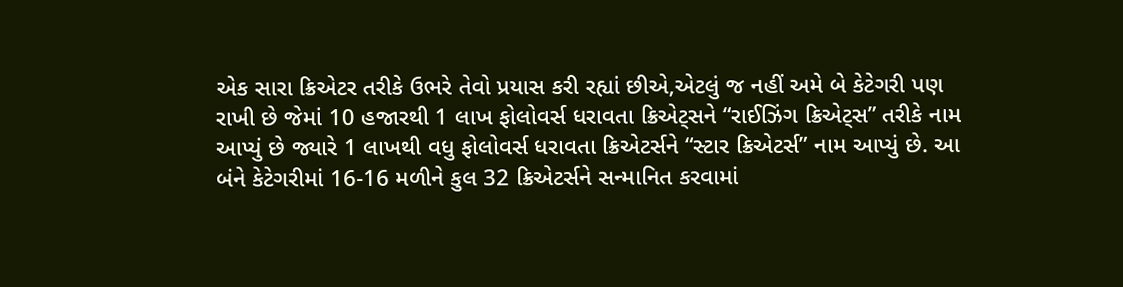એક સારા ક્રિએટર તરીકે ઉભરે તેવો પ્રયાસ કરી રહ્યાં છીએ,એટલું જ નહીં અમે બે કેટેગરી પણ રાખી છે જેમાં 10 હજારથી 1 લાખ ફોલોવર્સ ધરાવતા ક્રિએટ્સને “રાઈઝિંગ ક્રિએટ્સ” તરીકે નામ આપ્યું છે જ્યારે 1 લાખથી વધુ ફોલોવર્સ ધરાવતા ક્રિએટર્સને “સ્ટાર ક્રિએટર્સ” નામ આપ્યું છે. આ બંને કેટેગરીમાં 16-16 મળીને કુલ 32 ક્રિએટર્સને સન્માનિત કરવામાં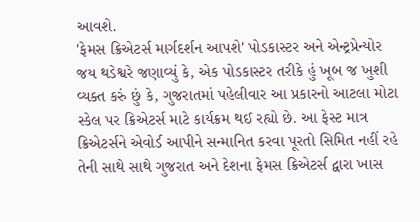આવશે.
'ફેમસ ક્રિએટર્સ માર્ગદર્શન આપશે' પોડકાસ્ટર અને એન્ટ્રપ્રેન્યોર જય થડેશ્વરે જણાવ્યું કે, એક પોડકાસ્ટર તરીકે હું ખૂબ જ ખુશી વ્યક્ત કરું છું કે, ગુજરાતમાં પહેલીવાર આ પ્રકારનો આટલા મોટા સ્કેલ પર ક્રિએટર્સ માટે કાર્યક્રમ થઈ રહ્યો છે. આ ફેસ્ટ માત્ર ક્રિએટર્સને એવોર્ડ આપીને સન્માનિત કરવા પૂરતો સિમિત નહીં રહે તેની સાથે સાથે ગુજરાત અને દેશના ફેમસ ક્રિએટર્સ દ્વારા ખાસ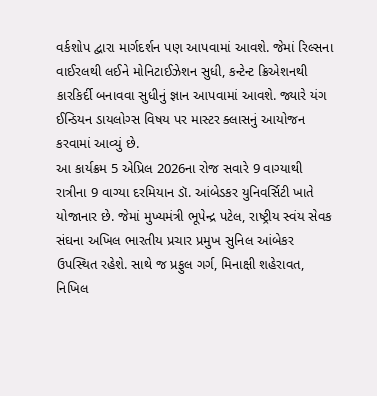વર્કશોપ દ્વારા માર્ગદર્શન પણ આપવામાં આવશે. જેમાં રિલ્સના વાઈરલથી લઈને મોનિટાઈઝેશન સુધી, કન્ટેન્ટ ક્રિએશનથી કારકિર્દી બનાવવા સુધીનું જ્ઞાન આપવામાં આવશે. જ્યારે યંગ ઈન્ડિયન ડાયલોગ્સ વિષય પર માસ્ટર ક્લાસનું આયોજન કરવામાં આવ્યું છે.
આ કાર્યક્રમ 5 એપ્રિલ 2026ના રોજ સવારે 9 વાગ્યાથી રાત્રીના 9 વાગ્યા દરમિયાન ડૉ. આંબેડકર યુનિવર્સિટી ખાતે યોજાનાર છે. જેમાં મુખ્યમંત્રી ભૂપેન્દ્ર પટેલ, રાષ્ટ્રીય સ્વંય સેવક સંઘના અખિલ ભારતીય પ્રચાર પ્રમુખ સુનિલ આંબેકર ઉપસ્થિત રહેશે. સાથે જ પ્રફુલ ગર્ગ, મિનાક્ષી શહેરાવત, નિખિલ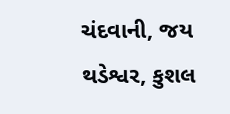ચંદવાની, જય થડેશ્વર, કુશલ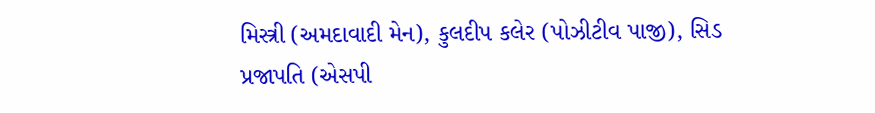મિસ્ત્રી (અમદાવાદી મેન), કુલદીપ કલેર (પોઝીટીવ પાજી), સિડ પ્રજાપતિ (એસપી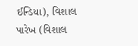ઈન્ડિયા), વિશાલ પારેખ (વિશાલ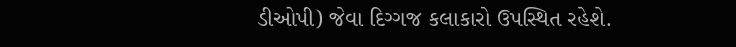ડીઓપી) જેવા દિગ્ગજ કલાકારો ઉપસ્થિત રહેશે.